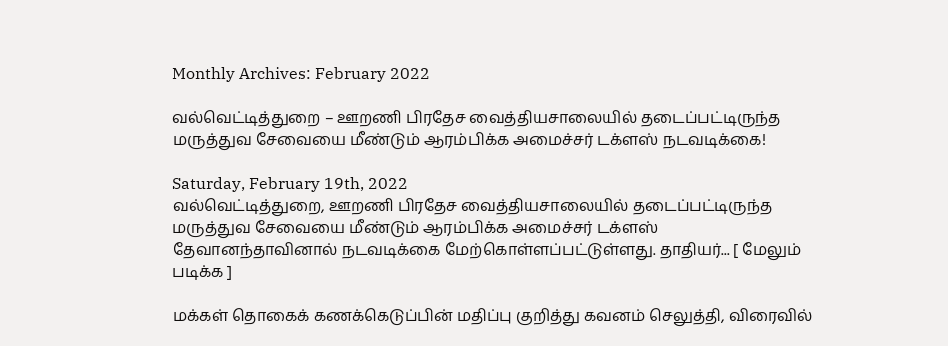Monthly Archives: February 2022

வல்வெட்டித்துறை – ஊறணி பிரதேச வைத்தியசாலையில் தடைப்பட்டிருந்த மருத்துவ சேவையை மீண்டும் ஆரம்பிக்க அமைச்சர் டக்ளஸ் நடவடிக்கை!

Saturday, February 19th, 2022
வல்வெட்டித்துறை, ஊறணி பிரதேச வைத்தியசாலையில் தடைப்பட்டிருந்த மருத்துவ சேவையை மீண்டும் ஆரம்பிக்க அமைச்சர் டக்ளஸ் தேவானந்தாவினால் நடவடிக்கை மேற்கொள்ளப்பட்டுள்ளது. தாதியர்... [ மேலும் படிக்க ]

மக்கள் தொகைக் கணக்கெடுப்பின் மதிப்பு குறித்து கவனம் செலுத்தி, விரைவில்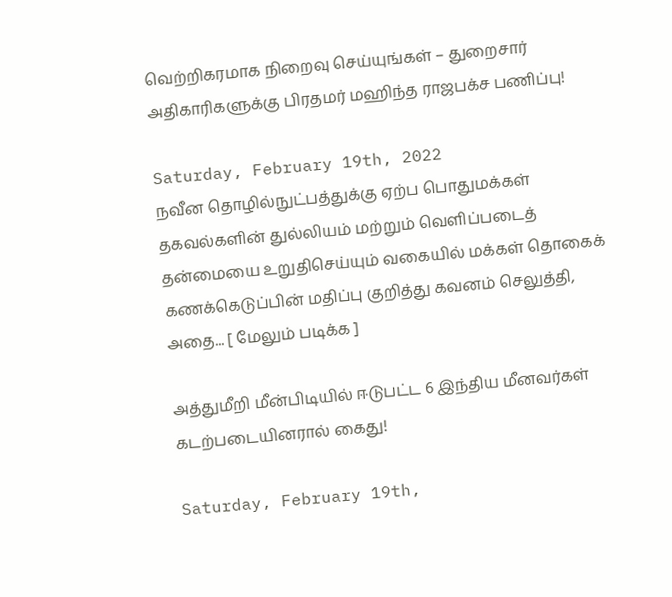வெற்றிகரமாக நிறைவு செய்யுங்கள் – துறைசார் அதிகாரிகளுக்கு பிரதமர் மஹிந்த ராஜபக்ச பணிப்பு!

Saturday, February 19th, 2022
நவீன தொழில்நுட்பத்துக்கு ஏற்ப பொதுமக்கள் தகவல்களின் துல்லியம் மற்றும் வெளிப்படைத் தன்மையை உறுதிசெய்யும் வகையில் மக்கள் தொகைக் கணக்கெடுப்பின் மதிப்பு குறித்து கவனம் செலுத்தி, அதை... [ மேலும் படிக்க ]

அத்துமீறி மீன்பிடியில் ஈடுபட்ட 6 இந்திய மீனவர்கள் கடற்படையினரால் கைது!

Saturday, February 19th,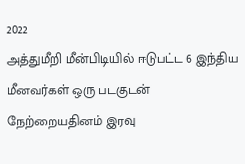2022
அத்துமீறி மீன்பிடியில் ஈடுபட்ட 6 இந்திய மீனவர்கள் ஒரு படகுடன் நேற்றையதினம் இரவு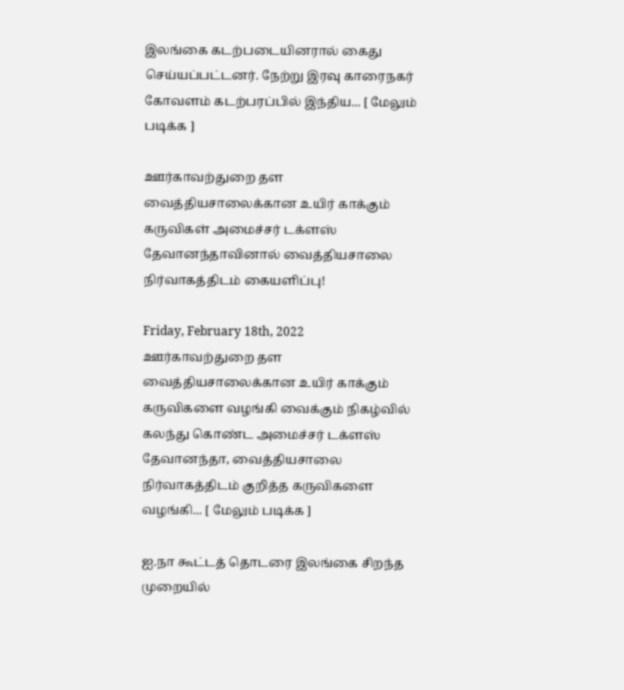இலங்கை கடற்படையினரால் கைது செய்யப்பட்டனர். நேற்று இரவு காரைநகர் கோவளம் கடற்பரப்பில் இந்திய... [ மேலும் படிக்க ]

ஊர்காவற்துறை தள வைத்தியசாலைக்கான உயிர் காக்கும் கருவிகள் அமைச்சர் டக்ளஸ் தேவானந்தாவினால் வைத்தியசாலை நிர்வாகத்திடம் கையளிப்பு!

Friday, February 18th, 2022
ஊர்காவற்துறை தள வைத்தியசாலைக்கான உயிர் காக்கும் கருவிகளை வழங்கி வைக்கும் நிகழ்வில் கலந்து கொண்ட அமைச்சர் டக்ளஸ் தேவானந்தா, வைத்தியசாலை நிர்வாகத்திடம் குறித்த கருவிகளை வழங்கி... [ மேலும் படிக்க ]

ஐ.நா கூட்டத் தொடரை இலங்கை சிறந்த முறையில்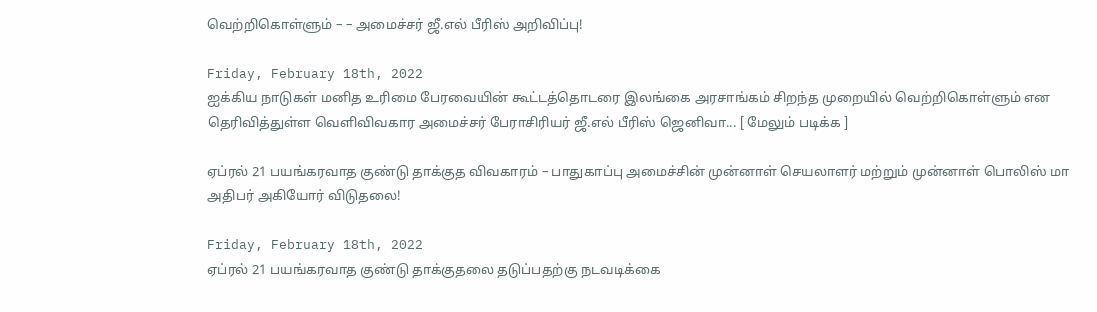வெற்றிகொள்ளும் – – அமைச்சர் ஜீ.எல் பீரிஸ் அறிவிப்பு!

Friday, February 18th, 2022
ஐக்கிய நாடுகள் மனித உரிமை பேரவையின் கூட்டத்தொடரை இலங்கை அரசாங்கம் சிறந்த முறையில் வெற்றிகொள்ளும் என தெரிவித்துள்ள வெளிவிவகார அமைச்சர் பேராசிரியர் ஜீ.எல் பீரிஸ் ஜெனிவா... [ மேலும் படிக்க ]

ஏப்ரல் 21 பயங்கரவாத குண்டு தாக்குத விவகாரம் – பாதுகாப்பு அமைச்சின் முன்னாள் செயலாளர் மற்றும் முன்னாள் பொலிஸ் மா அதிபர் அகியோர் விடுதலை!

Friday, February 18th, 2022
ஏப்ரல் 21 பயங்கரவாத குண்டு தாக்குதலை தடுப்பதற்கு நடவடிக்கை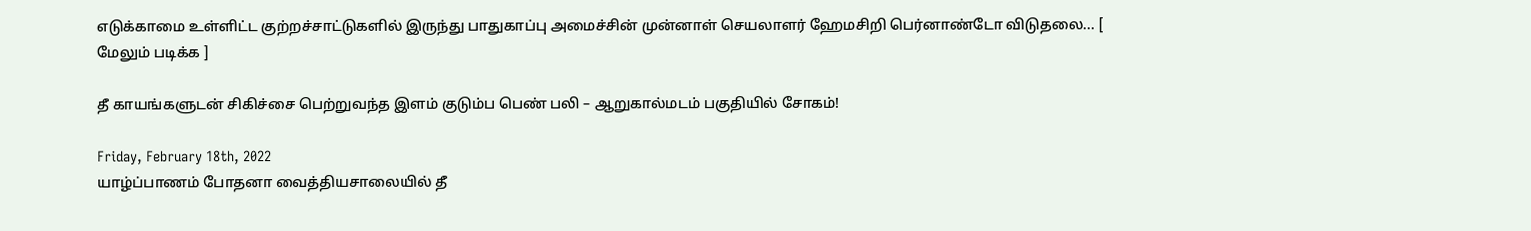எடுக்காமை உள்ளிட்ட குற்றச்சாட்டுகளில் இருந்து பாதுகாப்பு அமைச்சின் முன்னாள் செயலாளர் ஹேமசிறி பெர்னாண்டோ விடுதலை... [ மேலும் படிக்க ]

தீ காயங்களுடன் சிகிச்சை பெற்றுவந்த இளம் குடும்ப பெண் பலி – ஆறுகால்மடம் பகுதியில் சோகம்!

Friday, February 18th, 2022
யாழ்ப்பாணம் போதனா வைத்தியசாலையில் தீ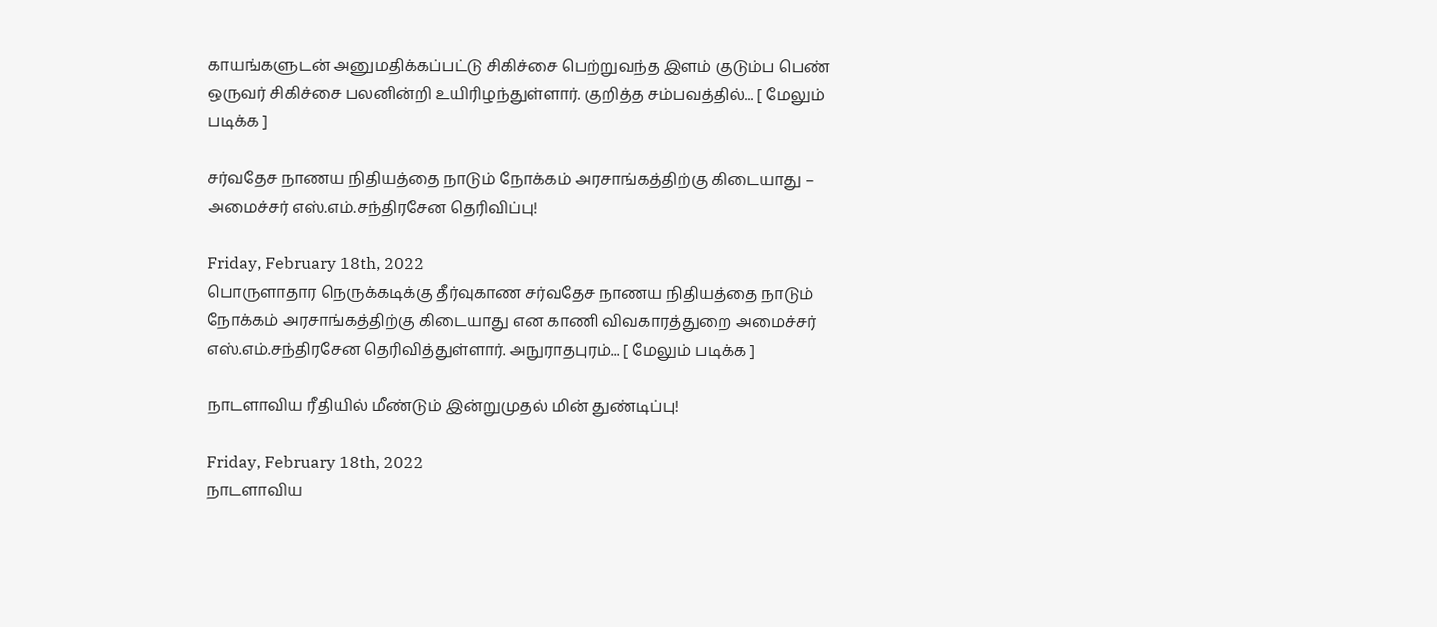காயங்களுடன் அனுமதிக்கப்பட்டு சிகிச்சை பெற்றுவந்த இளம் குடும்ப பெண் ஒருவர் சிகிச்சை பலனின்றி உயிரிழந்துள்ளார். குறித்த சம்பவத்தில்... [ மேலும் படிக்க ]

சர்வதேச நாணய நிதியத்தை நாடும் நோக்கம் அரசாங்கத்திற்கு கிடையாது – அமைச்சர் எஸ்.எம்.சந்திரசேன தெரிவிப்பு!

Friday, February 18th, 2022
பொருளாதார நெருக்கடிக்கு தீர்வுகாண சர்வதேச நாணய நிதியத்தை நாடும் நோக்கம் அரசாங்கத்திற்கு கிடையாது என காணி விவகாரத்துறை அமைச்சர் எஸ்.எம்.சந்திரசேன தெரிவித்துள்ளார். அநுராதபுரம்... [ மேலும் படிக்க ]

நாடளாவிய ரீதியில் மீண்டும் இன்றுமுதல் மின் துண்டிப்பு!

Friday, February 18th, 2022
நாடளாவிய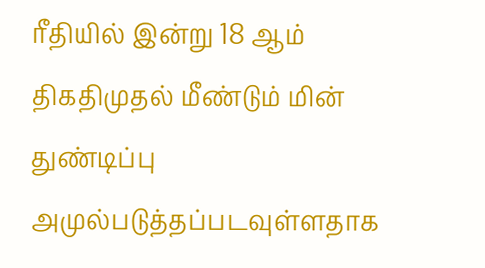ரீதியில் இன்று 18 ஆம் திகதிமுதல் மீண்டும் மின் துண்டிப்பு அமுல்படுத்தப்படவுள்ளதாக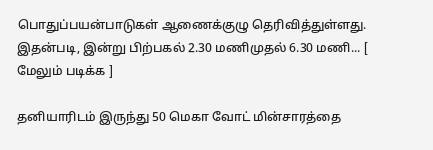பொதுப்பயன்பாடுகள் ஆணைக்குழு தெரிவித்துள்ளது. இதன்படி, இன்று பிற்பகல் 2.30 மணிமுதல் 6.30 மணி... [ மேலும் படிக்க ]

தனியாரிடம் இருந்து 50 மெகா வோட் மின்சாரத்தை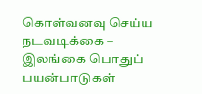கொள்வனவு செய்ய நடவடிக்கை – இலங்கை பொதுப் பயன்பாடுகள்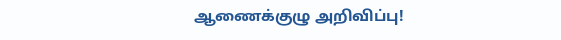ஆணைக்குழு அறிவிப்பு!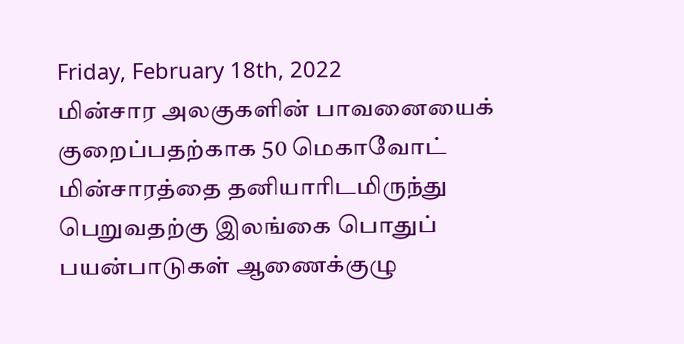Friday, February 18th, 2022
மின்சார அலகுகளின் பாவனையைக் குறைப்பதற்காக 50 மெகாவோட் மின்சாரத்தை தனியாரிடமிருந்து பெறுவதற்கு இலங்கை பொதுப் பயன்பாடுகள் ஆணைக்குழு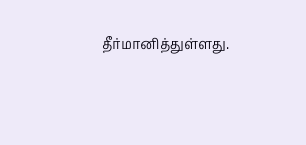தீர்மானித்துள்ளது.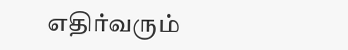எதிர்வரும்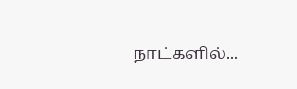நாட்களில்...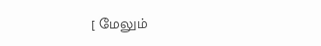[ மேலும்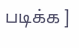படிக்க ]